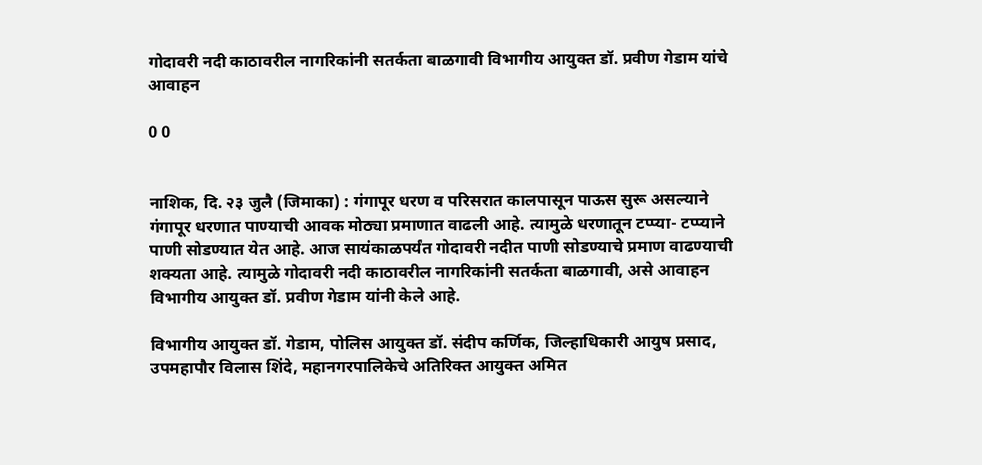गोदावरी नदी काठावरील नागरिकांनी सतर्कता बाळगावी विभागीय आयुक्त डॉ. प्रवीण गेडाम यांचे आवाहन

0 0


नाशिक, दि. २३ जुलै (जिमाका) : गंगापूर धरण व परिसरात कालपासून पाऊस सुरू असल्याने गंगापूर धरणात पाण्याची आवक मोठ्या प्रमाणात वाढली आहे. त्यामुळे धरणातून टप्प्या- टप्प्याने पाणी सोडण्यात येत आहे. आज सायंकाळपर्यंत गोदावरी नदीत पाणी सोडण्याचे प्रमाण वाढण्याची शक्यता आहे. त्यामुळे गोदावरी नदी काठावरील नागरिकांनी सतर्कता बाळगावी, असे आवाहन विभागीय आयुक्त डॉ. प्रवीण गेडाम यांनी केले आहे.

विभागीय आयुक्त डॉ. गेडाम, पोलिस आयुक्त डॉ. संदीप कर्णिक, जिल्हाधिकारी आयुष प्रसाद, उपमहापौर विलास शिंदे, महानगरपालिकेचे अतिरिक्त आयुक्त अमित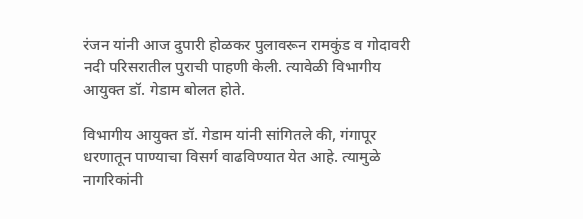रंजन यांनी आज दुपारी होळकर पुलावरून रामकुंड व गोदावरी नदी परिसरातील पुराची पाहणी केली. त्यावेळी विभागीय आयुक्त डॉ. गेडाम बोलत होते.

विभागीय आयुक्त डॉ. गेडाम यांनी सांगितले की, गंगापूर धरणातून पाण्याचा विसर्ग वाढविण्यात येत आहे. त्यामुळे नागरिकांनी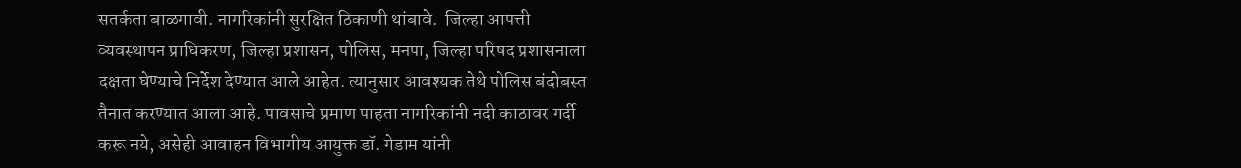सतर्कता बाळगावी. नागरिकांनी सुरक्षित ठिकाणी थांबावे.  जिल्हा आपत्ती व्यवस्थापन प्राधिकरण, जिल्हा प्रशासन, पोलिस, मनपा, जिल्हा परिषद प्रशासनाला दक्षता घेण्याचे निर्देश देण्यात आले आहेत. त्यानुसार आवश्यक तेथे पोलिस बंदोबस्त तैनात करण्यात आला आहे. पावसाचे प्रमाण पाहता नागरिकांनी नदी काठावर गर्दी करू नये, असेही आवाहन विभागीय आयुक्त डॉ. गेडाम यांनी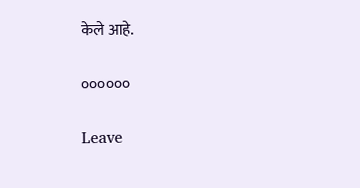केले आहे.

००००००

Leave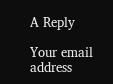A Reply

Your email address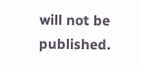will not be published.